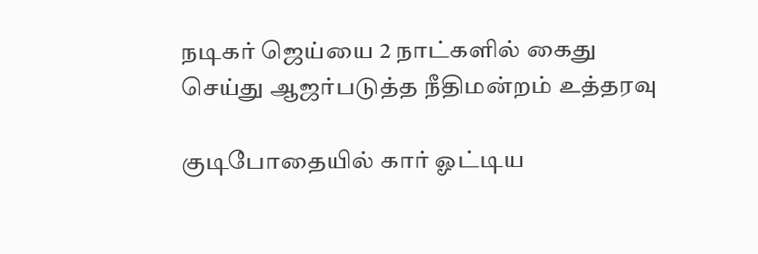நடிகர் ஜெய்யை 2 நாட்களில் கைது செய்து ஆஜர்படுத்த நீதிமன்றம் உத்தரவு

குடிபோதையில் கார் ஓட்டிய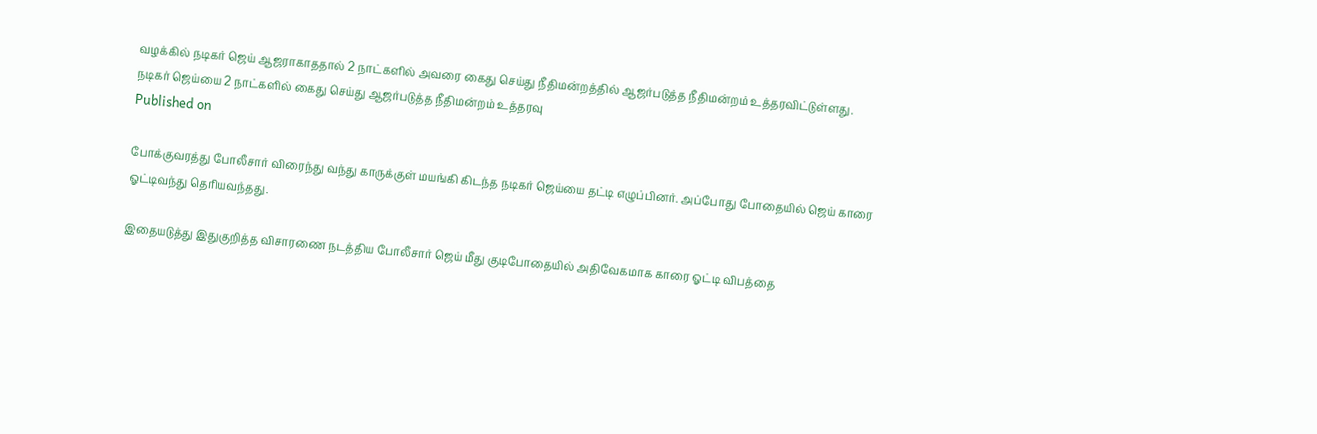வழக்கில் நடிகர் ஜெய் ஆஜராகாததால் 2 நாட்களில் அவரை கைது செய்து நீதிமன்றத்தில் ஆஜர்படுத்த நீதிமன்றம் உத்தரவிட்டுள்ளது.
நடிகர் ஜெய்யை 2 நாட்களில் கைது செய்து ஆஜர்படுத்த நீதிமன்றம் உத்தரவு
Published on

போக்குவரத்து போலீசார் விரைந்து வந்து காருக்குள் மயங்கி கிடந்த நடிகர் ஜெய்யை தட்டி எழுப்பினர். அப்போது போதையில் ஜெய் காரை ஓட்டிவந்து தெரியவந்தது.

இதையடுத்து இதுகுறித்த விசாரணை நடத்திய போலீசார் ஜெய் மீது குடிபோதையில் அதிவேகமாக காரை ஓட்டி விபத்தை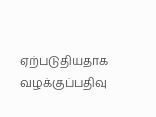ஏற்படுதியதாக வழக்குப்பதிவு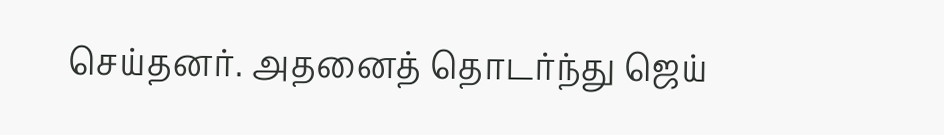செய்தனர். அதனைத் தொடர்ந்து ஜெய்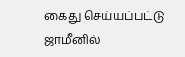கைது செய்யப்பட்டு ஜாமீனில்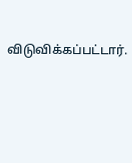விடுவிக்கப்பட்டார்.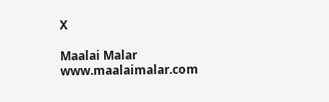X

Maalai Malar
www.maalaimalar.com